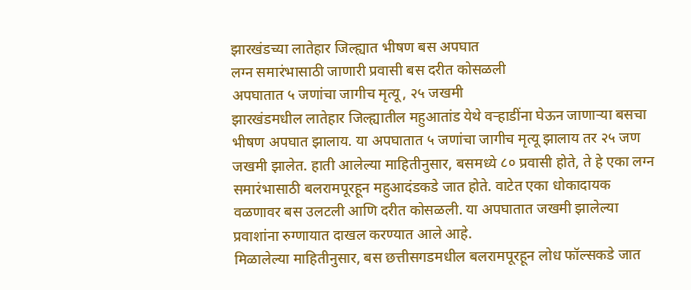झारखंडच्या लातेहार जिल्ह्यात भीषण बस अपघात
लग्न समारंभासाठी जाणारी प्रवासी बस दरीत कोसळली
अपघातात ५ जणांचा जागीच मृत्यू, २५ जखमी
झारखंडमधील लातेहार जिल्ह्यातील महुआतांड येथे वऱ्हाडींना घेऊन जाणाऱ्या बसचा भीषण अपघात झालाय. या अपघातात ५ जणांचा जागीच मृत्यू झालाय तर २५ जण जखमी झालेत. हाती आलेल्या माहितीनुसार, बसमध्ये ८० प्रवासी होते, ते हे एका लग्न समारंभासाठी बलरामपूरहून महुआदंडकडे जात होते. वाटेत एका धोकादायक वळणावर बस उलटली आणि दरीत कोसळली. या अपघातात जखमी झालेल्या प्रवाशांना रुग्णायात दाखल करण्यात आले आहे.
मिळालेल्या माहितीनुसार, बस छत्तीसगडमधील बलरामपूरहून लोध फॉल्सकडे जात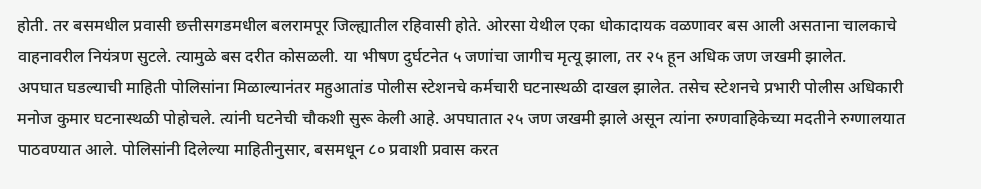होती. तर बसमधील प्रवासी छत्तीसगडमधील बलरामपूर जिल्ह्यातील रहिवासी होते. ओरसा येथील एका धोकादायक वळणावर बस आली असताना चालकाचे वाहनावरील नियंत्रण सुटले. त्यामुळे बस दरीत कोसळली. या भीषण दुर्घटनेत ५ जणांचा जागीच मृत्यू झाला, तर २५ हून अधिक जण जखमी झालेत.
अपघात घडल्याची माहिती पोलिसांना मिळाल्यानंतर महुआतांड पोलीस स्टेशनचे कर्मचारी घटनास्थळी दाखल झालेत. तसेच स्टेशनचे प्रभारी पोलीस अधिकारी मनोज कुमार घटनास्थळी पोहोचले. त्यांनी घटनेची चौकशी सुरू केली आहे. अपघातात २५ जण जखमी झाले असून त्यांना रुग्णवाहिकेच्या मदतीने रुग्णालयात पाठवण्यात आले. पोलिसांनी दिलेल्या माहितीनुसार, बसमधून ८० प्रवाशी प्रवास करत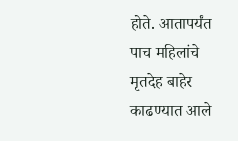होते. आतापर्यंत पाच महिलांचे मृतदेह बाहेर काढण्यात आले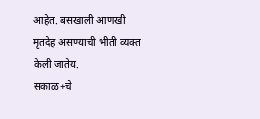आहेत. बसखाली आणखी मृतदेह असण्याची भीती व्यक्त केली जातेय.
सकाळ+चे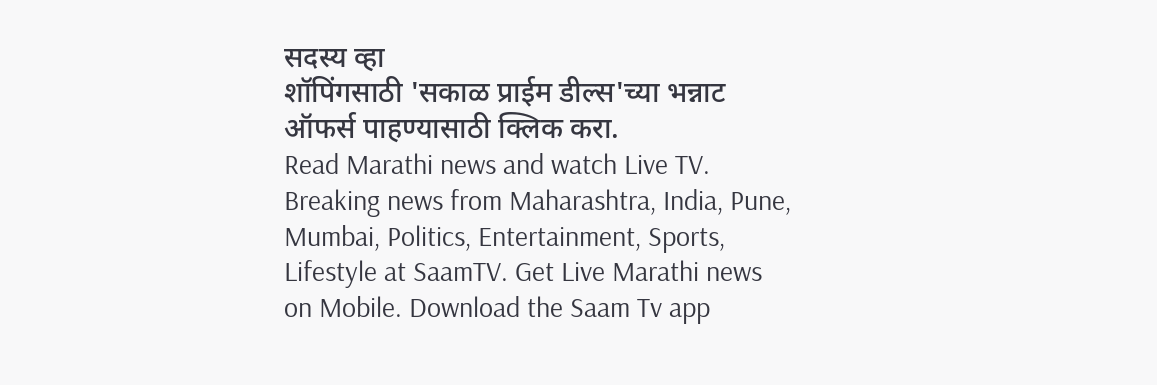सदस्य व्हा
शॉपिंगसाठी 'सकाळ प्राईम डील्स'च्या भन्नाट ऑफर्स पाहण्यासाठी क्लिक करा.
Read Marathi news and watch Live TV. Breaking news from Maharashtra, India, Pune, Mumbai, Politics, Entertainment, Sports, Lifestyle at SaamTV. Get Live Marathi news on Mobile. Download the Saam Tv app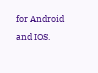for Android and IOS.